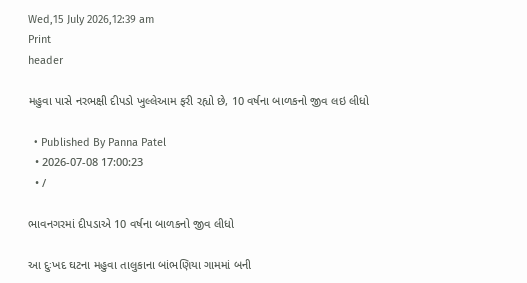Wed,15 July 2026,12:39 am
Print
header

મહુવા પાસે નરભક્ષી દીપડો ખુલ્લેઆમ ફરી રહ્યો છે, 10 વર્ષના બાળકનો જીવ લઇ લીધો

  • Published By Panna Patel
  • 2026-07-08 17:00:23
  • /

ભાવનગરમાં દીપડાએ 10 વર્ષના બાળકનો જીવ લીધો

આ દુઃખદ ઘટના મહુવા તાલુકાના બાંભણિયા ગામમાં બની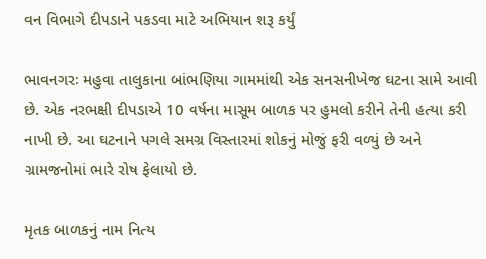વન વિભાગે દીપડાને પકડવા માટે અભિયાન શરૂ કર્યું

ભાવનગરઃ મહુવા તાલુકાના બાંભણિયા ગામમાંથી એક સનસનીખેજ ઘટના સામે આવી છે. એક નરભક્ષી દીપડાએ 10 વર્ષના માસૂમ બાળક પર હુમલો કરીને તેની હત્યા કરી નાખી છે. આ ઘટનાને પગલે સમગ્ર વિસ્તારમાં શોકનું મોજું ફરી વળ્યું છે અને ગ્રામજનોમાં ભારે રોષ ફેલાયો છે.

મૃતક બાળકનું નામ નિત્ય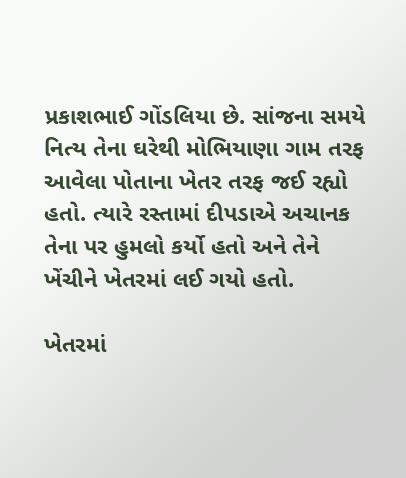પ્રકાશભાઈ ગોંડલિયા છે. સાંજના સમયે નિત્ય તેના ઘરેથી મોભિયાણા ગામ તરફ આવેલા પોતાના ખેતર તરફ જઈ રહ્યો હતો. ત્યારે રસ્તામાં દીપડાએ અચાનક તેના પર હુમલો કર્યો હતો અને તેને ખેંચીને ખેતરમાં લઈ ગયો હતો.

ખેતરમાં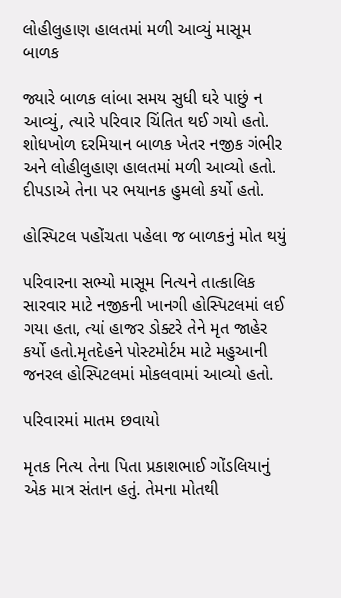લોહીલુહાણ હાલતમાં મળી આવ્યું માસૂમ બાળક

જ્યારે બાળક લાંબા સમય સુધી ઘરે પાછું ન આવ્યું, ત્યારે પરિવાર ચિંતિત થઈ ગયો હતો. શોધખોળ દરમિયાન બાળક ખેતર નજીક ગંભીર અને લોહીલુહાણ હાલતમાં મળી આવ્યો હતો. દીપડાએ તેના પર ભયાનક હુમલો કર્યો હતો.

હોસ્પિટલ પહોંચતા પહેલા જ બાળકનું મોત થયું

પરિવારના સભ્યો માસૂમ નિત્યને તાત્કાલિક સારવાર માટે નજીકની ખાનગી હોસ્પિટલમાં લઈ ગયા હતા, ત્યાં હાજર ડોક્ટરે તેને મૃત જાહેર કર્યો હતો.મૃતદેહને પોસ્ટમોર્ટમ માટે મહુઆની જનરલ હોસ્પિટલમાં મોકલવામાં આવ્યો હતો.

પરિવારમાં માતમ છવાયો

મૃતક નિત્ય તેના પિતા પ્રકાશભાઈ ગોંડલિયાનું એક માત્ર સંતાન હતું. તેમના મોતથી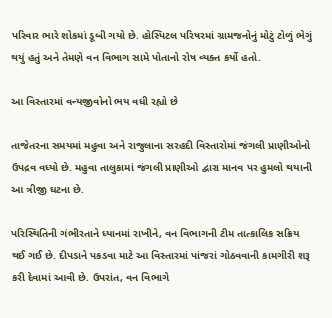પરિવાર ભારે શોકમાં ડૂબી ગયો છે. હોસ્પિટલ પરિષરમાં ગ્રામજનોનું મોટું ટોળું ભેગું થયું હતું અને તેમણે વન વિભાગ સામે પોતાનો રોષ વ્યક્ત કર્યો હતો.

આ વિસ્તારમાં વન્યજીવોનો ભય વધી રહ્યો છે

તાજેતરના સમયમાં મહુવા અને રાજુલાના સરહદી વિસ્તારોમાં જંગલી પ્રાણીઓનો ઉપદ્રવ વધ્યો છે. મહુવા તાલુકામાં જંગલી પ્રાણીઓ દ્વારા માનવ પર હુમલો થયાની આ ત્રીજી ઘટના છે.

પરિસ્થિતિની ગંભીરતાને ધ્યાનમાં રાખીને, વન વિભાગની ટીમ તાત્કાલિક સક્રિય થઈ ગઈ છે. દીપડાને પકડવા માટે આ વિસ્તારમાં પાંજરાં ગોઠવવાની કામગીરી શરૂ કરી દેવામાં આવી છે. ઉપરાંત, વન વિભાગે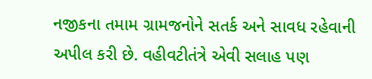નજીકના તમામ ગ્રામજનોને સતર્ક અને સાવધ રહેવાની અપીલ કરી છે. વહીવટીતંત્રે એવી સલાહ પણ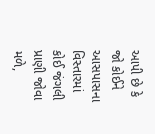આપી છે કે જો કોઈને આસપાસના વિસ્તારમાં કોઈ જંગલી પ્રાણી જોવા મળે,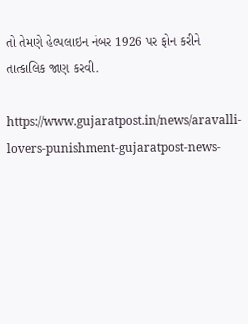તો તેમણે હેલ્પલાઇન નંબર 1926 પર ફોન કરીને તાત્કાલિક જાણ કરવી.

https://www.gujaratpost.in/news/aravalli-lovers-punishment-gujaratpost-news-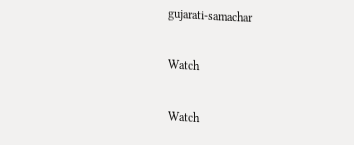gujarati-samachar

Watch

Watch